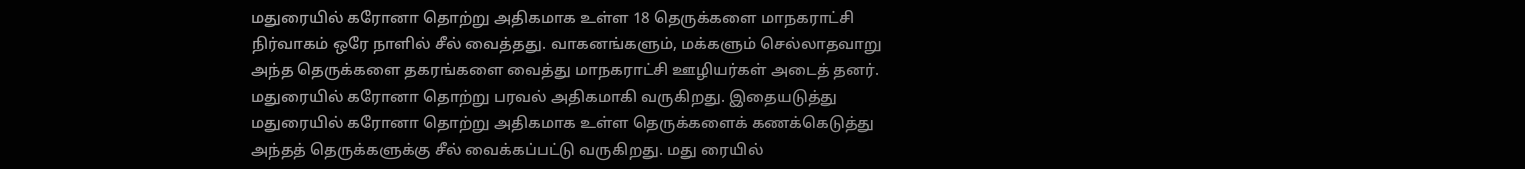மதுரையில் கரோனா தொற்று அதிகமாக உள்ள 18 தெருக்களை மாநகராட்சி நிர்வாகம் ஒரே நாளில் சீல் வைத்தது. வாகனங்களும், மக்களும் செல்லாதவாறு அந்த தெருக்களை தகரங்களை வைத்து மாநகராட்சி ஊழியர்கள் அடைத் தனர்.
மதுரையில் கரோனா தொற்று பரவல் அதிகமாகி வருகிறது. இதையடுத்து மதுரையில் கரோனா தொற்று அதிகமாக உள்ள தெருக்களைக் கணக்கெடுத்து அந்தத் தெருக்களுக்கு சீல் வைக்கப்பட்டு வருகிறது. மது ரையில்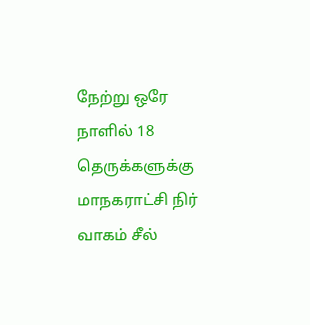நேற்று ஒரே நாளில் 18 தெருக்களுக்கு மாநகராட்சி நிர் வாகம் சீல்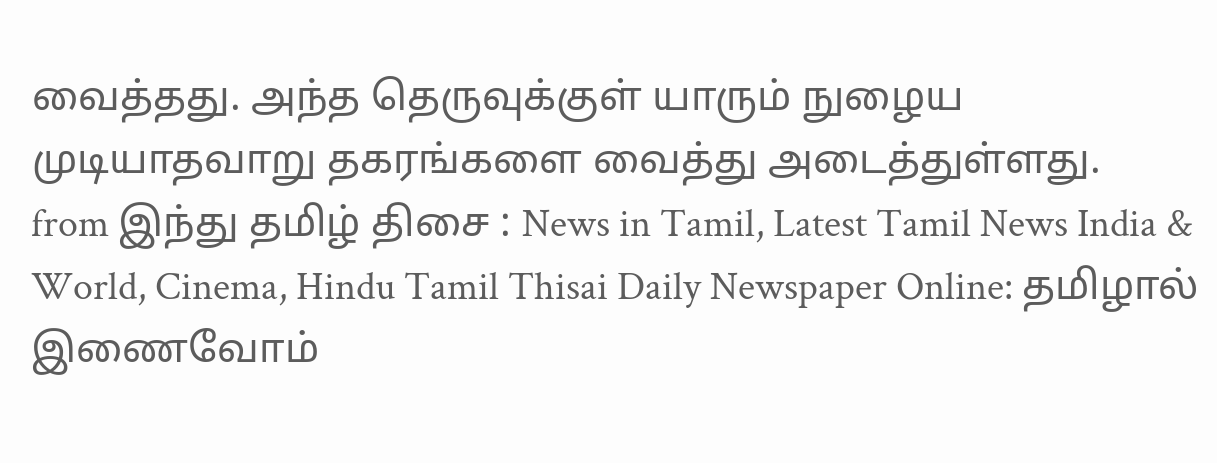வைத்தது. அந்த தெருவுக்குள் யாரும் நுழைய முடியாதவாறு தகரங்களை வைத்து அடைத்துள்ளது.
from இந்து தமிழ் திசை : News in Tamil, Latest Tamil News India & World, Cinema, Hindu Tamil Thisai Daily Newspaper Online: தமிழால் இணைவோம்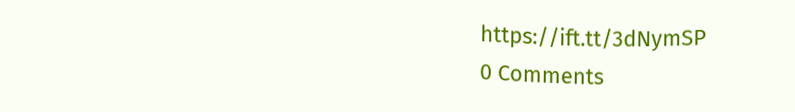https://ift.tt/3dNymSP
0 Comments